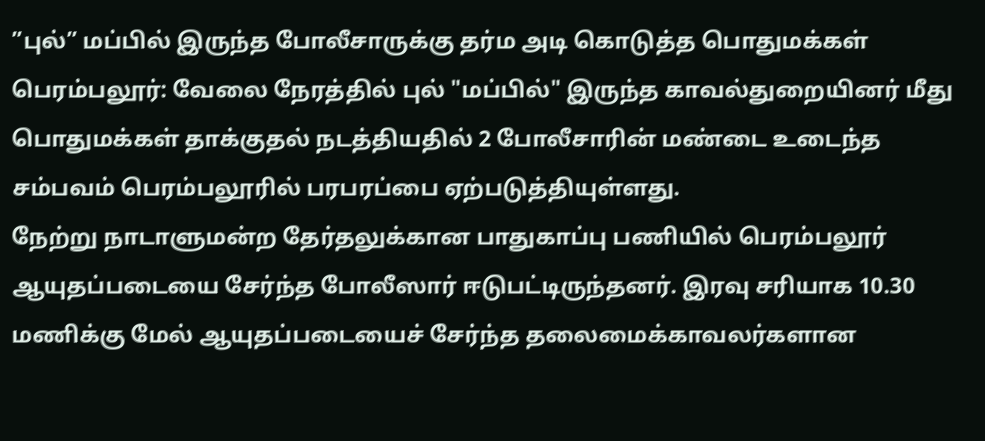”புல்” மப்பில் இருந்த போலீசாருக்கு தர்ம அடி கொடுத்த பொதுமக்கள்
பெரம்பலூர்: வேலை நேரத்தில் புல் "மப்பில்" இருந்த காவல்துறையினர் மீது பொதுமக்கள் தாக்குதல் நடத்தியதில் 2 போலீசாரின் மண்டை உடைந்த சம்பவம் பெரம்பலூரில் பரபரப்பை ஏற்படுத்தியுள்ளது.
நேற்று நாடாளுமன்ற தேர்தலுக்கான பாதுகாப்பு பணியில் பெரம்பலூர் ஆயுதப்படையை சேர்ந்த போலீஸார் ஈடுபட்டிருந்தனர். இரவு சரியாக 10.30 மணிக்கு மேல் ஆயுதப்படையைச் சேர்ந்த தலைமைக்காவலர்களான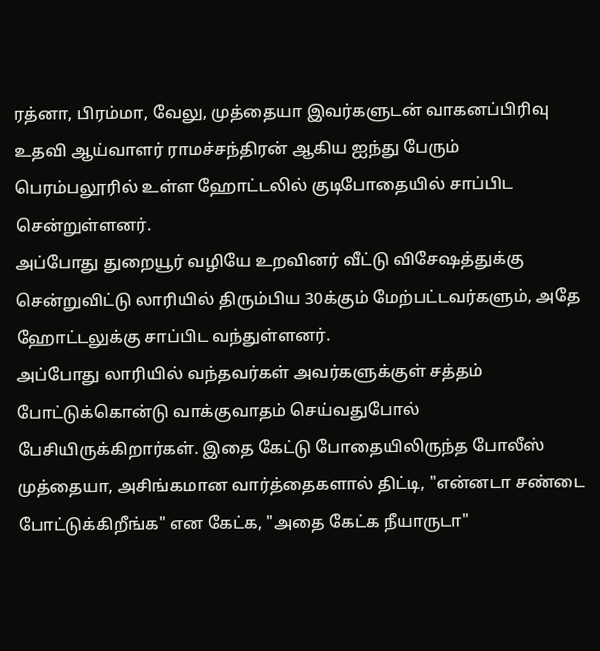ரத்னா, பிரம்மா, வேலு, முத்தையா இவர்களுடன் வாகனப்பிரிவு உதவி ஆய்வாளர் ராமச்சந்திரன் ஆகிய ஐந்து பேரும் பெரம்பலூரில் உள்ள ஹோட்டலில் குடிபோதையில் சாப்பிட சென்றுள்ளனர்.
அப்போது துறையூர் வழியே உறவினர் வீட்டு விசேஷத்துக்கு சென்றுவிட்டு லாரியில் திரும்பிய 30க்கும் மேற்பட்டவர்களும், அதே ஹோட்டலுக்கு சாப்பிட வந்துள்ளனர்.
அப்போது லாரியில் வந்தவர்கள் அவர்களுக்குள் சத்தம் போட்டுக்கொன்டு வாக்குவாதம் செய்வதுபோல் பேசியிருக்கிறார்கள். இதை கேட்டு போதையிலிருந்த போலீஸ் முத்தையா, அசிங்கமான வார்த்தைகளால் திட்டி, "என்னடா சண்டை போட்டுக்கிறீங்க" என கேட்க, "அதை கேட்க நீயாருடா"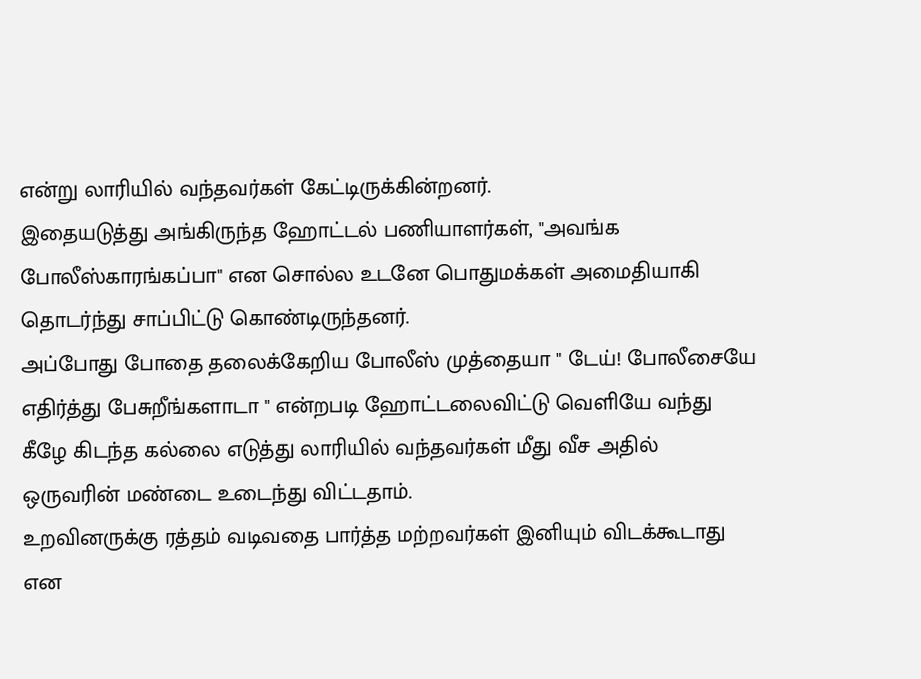என்று லாரியில் வந்தவர்கள் கேட்டிருக்கின்றனர்.
இதையடுத்து அங்கிருந்த ஹோட்டல் பணியாளர்கள், "அவங்க போலீஸ்காரங்கப்பா" என சொல்ல உடனே பொதுமக்கள் அமைதியாகி தொடர்ந்து சாப்பிட்டு கொண்டிருந்தனர்.
அப்போது போதை தலைக்கேறிய போலீஸ் முத்தையா " டேய்! போலீசையே எதிர்த்து பேசுறீங்களாடா " என்றபடி ஹோட்டலைவிட்டு வெளியே வந்து கீழே கிடந்த கல்லை எடுத்து லாரியில் வந்தவர்கள் மீது வீச அதில் ஒருவரின் மண்டை உடைந்து விட்டதாம்.
உறவினருக்கு ரத்தம் வடிவதை பார்த்த மற்றவர்கள் இனியும் விடக்கூடாது என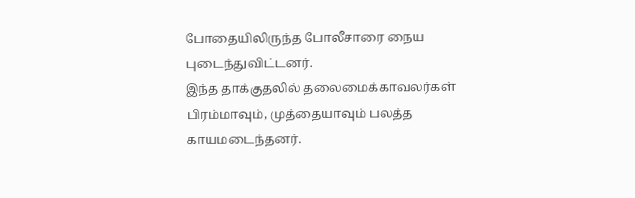போதையிலிருந்த போலீசாரை நைய புடைந்துவிட்டனர்.
இந்த தாக்குதலில் தலைமைக்காவலர்கள் பிரம்மாவும், முத்தையாவும் பலத்த காயமடைந்தனர்.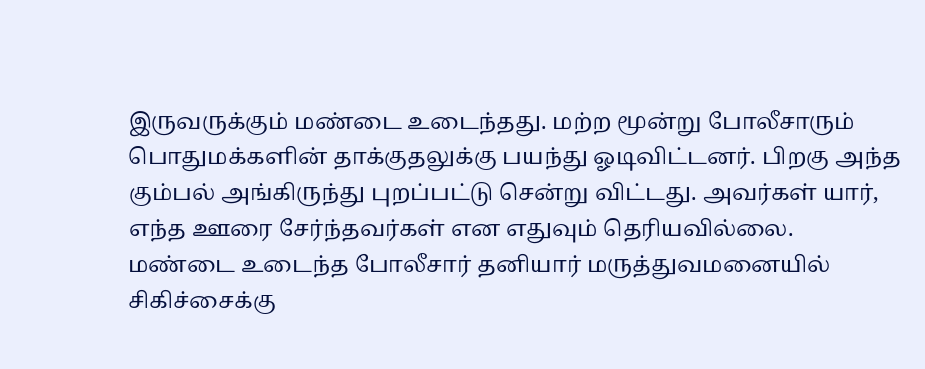இருவருக்கும் மண்டை உடைந்தது. மற்ற மூன்று போலீசாரும் பொதுமக்களின் தாக்குதலுக்கு பயந்து ஓடிவிட்டனர். பிறகு அந்த கும்பல் அங்கிருந்து புறப்பட்டு சென்று விட்டது. அவர்கள் யார், எந்த ஊரை சேர்ந்தவர்கள் என எதுவும் தெரியவில்லை.
மண்டை உடைந்த போலீசார் தனியார் மருத்துவமனையில் சிகிச்சைக்கு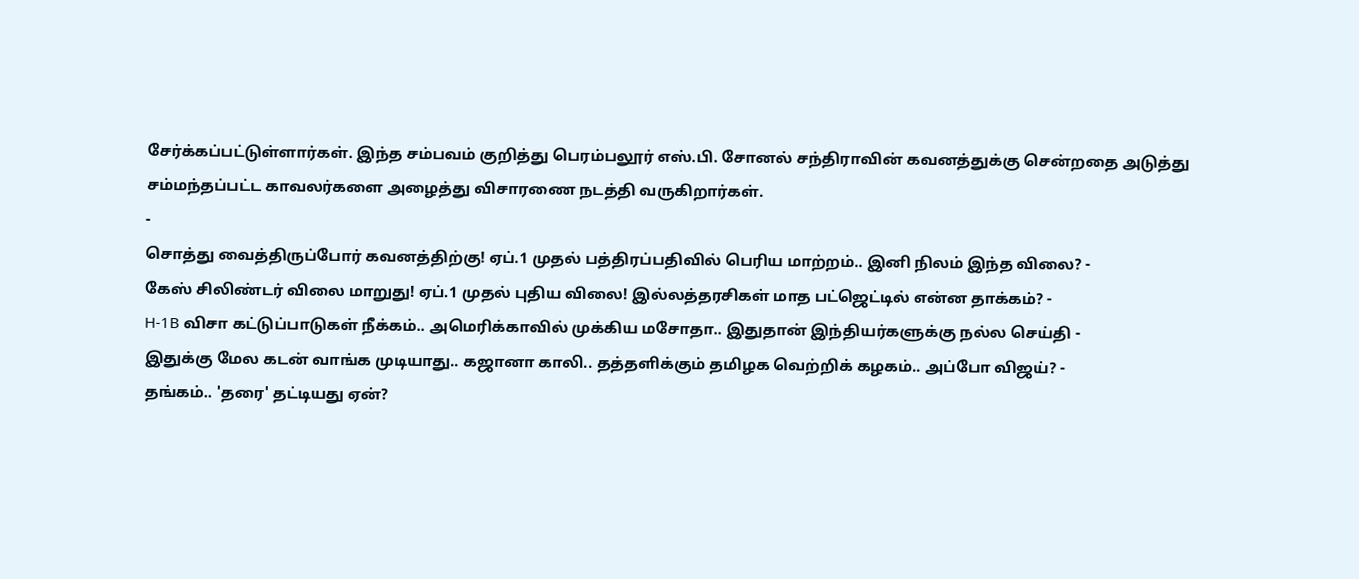சேர்க்கப்பட்டுள்ளார்கள். இந்த சம்பவம் குறித்து பெரம்பலூர் எஸ்.பி. சோனல் சந்திராவின் கவனத்துக்கு சென்றதை அடுத்து சம்மந்தப்பட்ட காவலர்களை அழைத்து விசாரணை நடத்தி வருகிறார்கள்.
-
சொத்து வைத்திருப்போர் கவனத்திற்கு! ஏப்.1 முதல் பத்திரப்பதிவில் பெரிய மாற்றம்.. இனி நிலம் இந்த விலை? -
கேஸ் சிலிண்டர் விலை மாறுது! ஏப்.1 முதல் புதிய விலை! இல்லத்தரசிகள் மாத பட்ஜெட்டில் என்ன தாக்கம்? -
H-1B விசா கட்டுப்பாடுகள் நீக்கம்.. அமெரிக்காவில் முக்கிய மசோதா.. இதுதான் இந்தியர்களுக்கு நல்ல செய்தி -
இதுக்கு மேல கடன் வாங்க முடியாது.. கஜானா காலி.. தத்தளிக்கும் தமிழக வெற்றிக் கழகம்.. அப்போ விஜய்? -
தங்கம்.. 'தரை' தட்டியது ஏன்?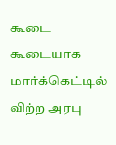கூடை கூடையாக மார்க்கெட்டில் விற்ற அரபு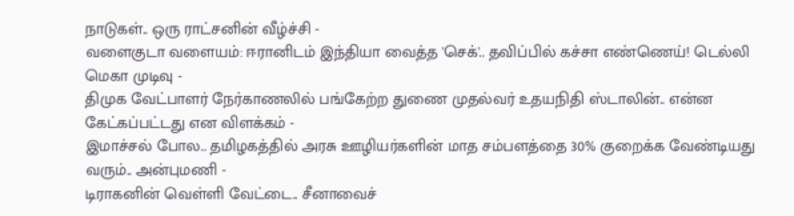நாடுகள்.. ஒரு ராட்சனின் வீழ்ச்சி -
வளைகுடா வளையம்: ஈரானிடம் இந்தியா வைத்த 'செக்'.. தவிப்பில் கச்சா எண்ணெய்! டெல்லி மெகா முடிவு -
திமுக வேட்பாளர் நேர்காணலில் பங்கேற்ற துணை முதல்வர் உதயநிதி ஸ்டாலின்.. என்ன கேட்கப்பட்டது என விளக்கம் -
இமாச்சல் போல.. தமிழகத்தில் அரசு ஊழியர்களின் மாத சம்பளத்தை 30% குறைக்க வேண்டியது வரும்.. அன்புமணி -
டிராகனின் வெள்ளி வேட்டை.. சீனாவைச்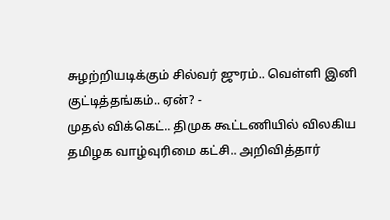சுழற்றியடிக்கும் சில்வர் ஜுரம்.. வெள்ளி இனி குட்டித்தங்கம்.. ஏன்? -
முதல் விக்கெட்.. திமுக கூட்டணியில் விலகிய தமிழக வாழ்வுரிமை கட்சி.. அறிவித்தார்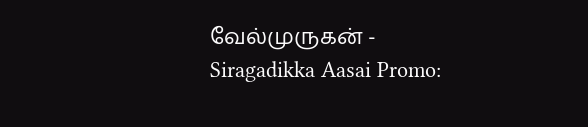வேல்முருகன் -
Siragadikka Aasai Promo: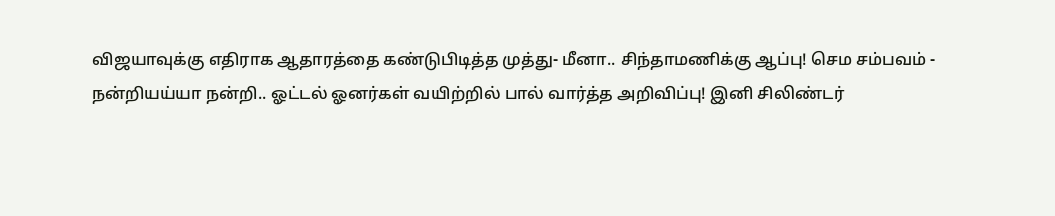விஜயாவுக்கு எதிராக ஆதாரத்தை கண்டுபிடித்த முத்து- மீனா.. சிந்தாமணிக்கு ஆப்பு! செம சம்பவம் -
நன்றியய்யா நன்றி.. ஓட்டல் ஓனர்கள் வயிற்றில் பால் வார்த்த அறிவிப்பு! இனி சிலிண்டர்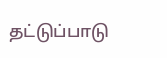தட்டுப்பாடு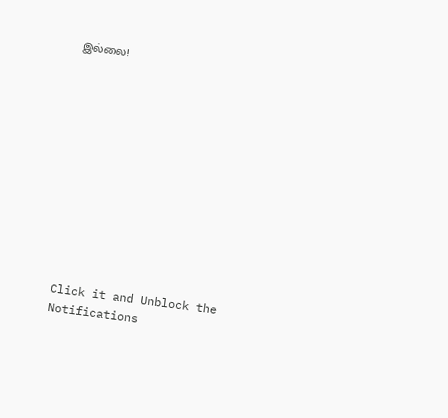இல்லை!












Click it and Unblock the Notifications